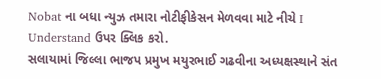Nobat ના બધા ન્યુઝ તમારા નોટીફીકેસન મેળવવા માટે નીચે I Understand ઉપર ક્લિક કરો.
સલાયામાં જિલ્લા ભાજપ પ્રમુખ મયુરભાઈ ગઢવીના અધ્યક્ષસ્થાને સંત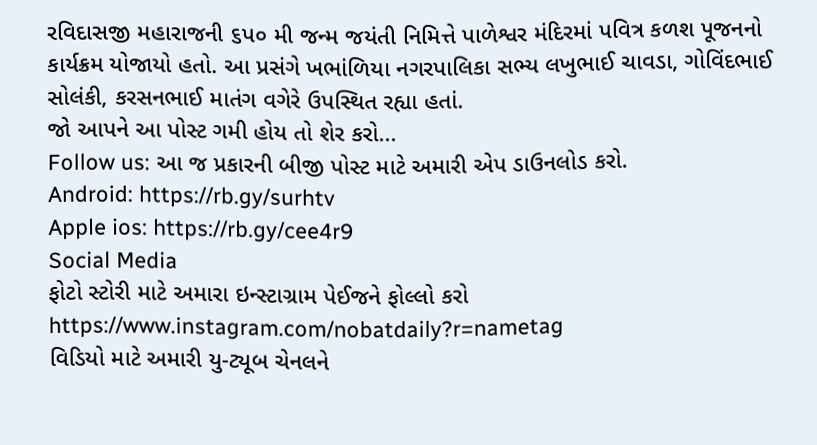રવિદાસજી મહારાજની ૬પ૦ મી જન્મ જયંતી નિમિત્તે પાળેશ્વર મંદિરમાં પવિત્ર કળશ પૂજનનો કાર્યક્રમ યોજાયો હતો. આ પ્રસંગે ખભાંળિયા નગરપાલિકા સભ્ય લખુભાઈ ચાવડા, ગોવિંદભાઈ સોલંકી, કરસનભાઈ માતંગ વગેરે ઉપસ્થિત રહ્યા હતાં.
જો આપને આ પોસ્ટ ગમી હોય તો શેર કરો...
Follow us: આ જ પ્રકારની બીજી પોસ્ટ માટે અમારી એપ ડાઉનલોડ કરો.
Android: https://rb.gy/surhtv
Apple ios: https://rb.gy/cee4r9
Social Media
ફોટો સ્ટોરી માટે અમારા ઇન્સ્ટાગ્રામ પેઈજને ફોલ્લો કરો
https://www.instagram.com/nobatdaily?r=nametag
વિડિયો માટે અમારી યુ-ટ્યૂબ ચેનલને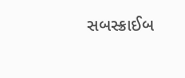સબસ્ક્રાઈબ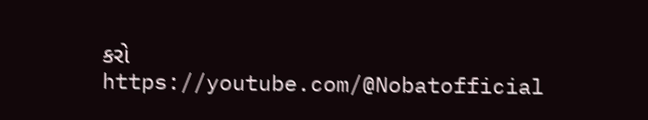કરો
https://youtube.com/@Nobatofficial